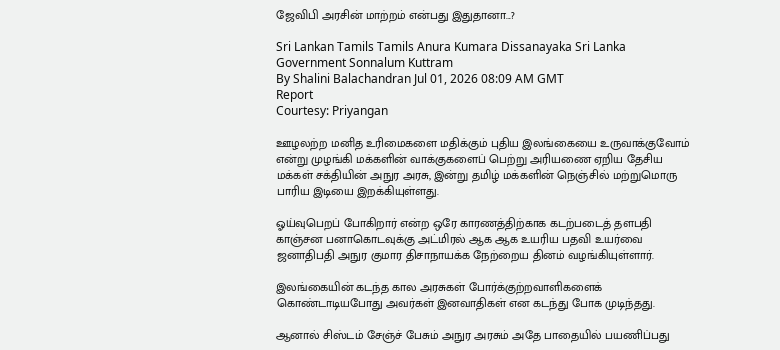ஜேவிபி அரசின் மாற்றம் என்பது இதுதானா...?

Sri Lankan Tamils Tamils Anura Kumara Dissanayaka Sri Lanka Government Sonnalum Kuttram
By Shalini Balachandran Jul 01, 2026 08:09 AM GMT
Report
Courtesy: Priyangan

ஊழலற்ற மனித உரிமைகளை மதிக்கும் புதிய இலங்கையை உருவாக்குவோம் என்று முழங்கி மக்களின் வாக்குகளைப் பெற்று அரியணை ஏறிய தேசிய மக்கள் சக்தியின் அநுர அரசு, இன்று தமிழ் மக்களின் நெஞ்சில் மற்றுமொரு பாரிய இடியை இறக்கியுள்ளது.

ஓய்வுபெறப் போகிறார் என்ற ஒரே காரணத்திற்காக கடற்படைத் தளபதி காஞ்சன பனாகொடவுக்கு அட்மிரல் ஆக ஆக உயரிய பதவி உயர்வை ஜனாதிபதி அநுர குமார திசாநாயக்க நேற்றைய தினம் வழங்கியுள்ளார்.

இலங்கையின் கடந்த கால அரசுகள் போர்க்குற்றவாளிகளைக் கொண்டாடியபோது அவர்கள் இனவாதிகள் என கடந்து போக முடிந்தது.

ஆனால் சிஸ்டம் சேஞ்ச் பேசும் அநுர அரசும் அதே பாதையில் பயணிப்பது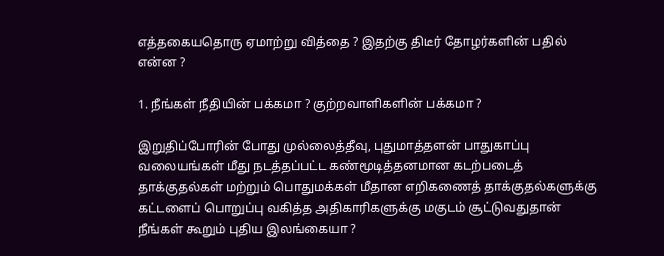எத்தகையதொரு ஏமாற்று வித்தை ? இதற்கு திடீர் தோழர்களின் பதில் என்ன ?

1. நீங்கள் நீதியின் பக்கமா ? குற்றவாளிகளின் பக்கமா ?

இறுதிப்போரின் போது முல்லைத்தீவு, புதுமாத்தளன் பாதுகாப்பு வலையங்கள் மீது நடத்தப்பட்ட கண்மூடித்தனமான கடற்படைத் தாக்குதல்கள் மற்றும் பொதுமக்கள் மீதான எறிகணைத் தாக்குதல்களுக்கு கட்டளைப் பொறுப்பு வகித்த அதிகாரிகளுக்கு மகுடம் சூட்டுவதுதான் நீங்கள் கூறும் புதிய இலங்கையா ?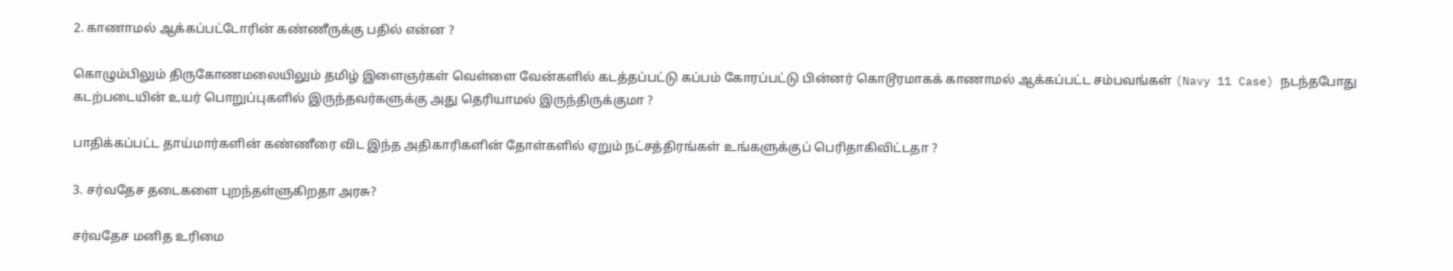2. காணாமல் ஆக்கப்பட்டோரின் கண்ணீருக்கு பதில் என்ன ?

கொழும்பிலும் திருகோணமலையிலும் தமிழ் இளைஞர்கள் வெள்ளை வேன்களில் கடத்தப்பட்டு கப்பம் கோரப்பட்டு பின்னர் கொடூரமாகக் காணாமல் ஆக்கப்பட்ட சம்பவங்கள் (Navy 11 Case) நடந்தபோது கடற்படையின் உயர் பொறுப்புகளில் இருந்தவர்களுக்கு அது தெரியாமல் இருந்திருக்குமா ?

பாதிக்கப்பட்ட தாய்மார்களின் கண்ணீரை விட இந்த அதிகாரிகளின் தோள்களில் ஏறும் நட்சத்திரங்கள் உங்களுக்குப் பெரிதாகிவிட்டதா ?

3. சர்வதேச தடைகளை புறந்தள்ளுகிறதா அரசு?

சர்வதேச மனித உரிமை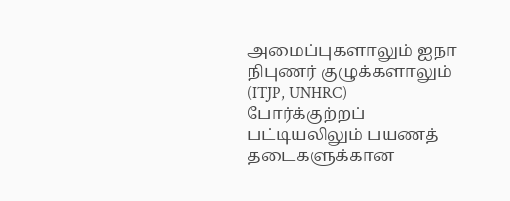அமைப்புகளாலும் ஐநா நிபுணர் குழுக்களாலும் (ITJP, UNHRC) போர்க்குற்றப் பட்டியலிலும் பயணத் தடைகளுக்கான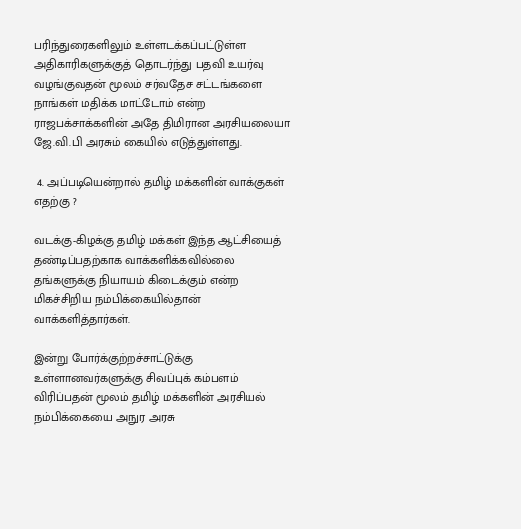பரிந்துரைகளிலும் உள்ளடக்கப்பட்டுள்ள அதிகாரிகளுக்குத் தொடர்ந்து பதவி உயர்வு வழங்குவதன் மூலம் சர்வதேச சட்டங்களை நாங்கள் மதிக்க மாட்டோம் என்ற ராஜபக்சாக்களின் அதே திமிரான அரசியலையா ஜே.வி.பி அரசும் கையில் எடுத்துள்ளது.

 4. அப்படியென்றால் தமிழ் மக்களின் வாக்குகள் எதற்கு ?

வடக்கு-கிழக்கு தமிழ் மக்கள் இந்த ஆட்சியைத் தண்டிப்பதற்காக வாக்களிக்கவில்லை தங்களுக்கு நியாயம் கிடைக்கும் என்ற மிகச்சிறிய நம்பிக்கையில்தான் வாக்களித்தார்கள்.

இன்று போர்க்குற்றச்சாட்டுக்கு உள்ளானவர்களுக்கு சிவப்புக் கம்பளம் விரிப்பதன் மூலம் தமிழ் மக்களின் அரசியல் நம்பிக்கையை அநுர அரசு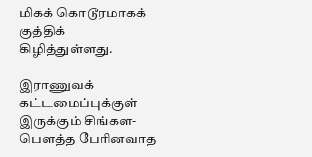மிகக் கொடூரமாகக் குத்திக் கிழித்துள்ளது.

இராணுவக் கட்டமைப்புக்குள் இருக்கும் சிங்கள-பௌத்த பேரினவாத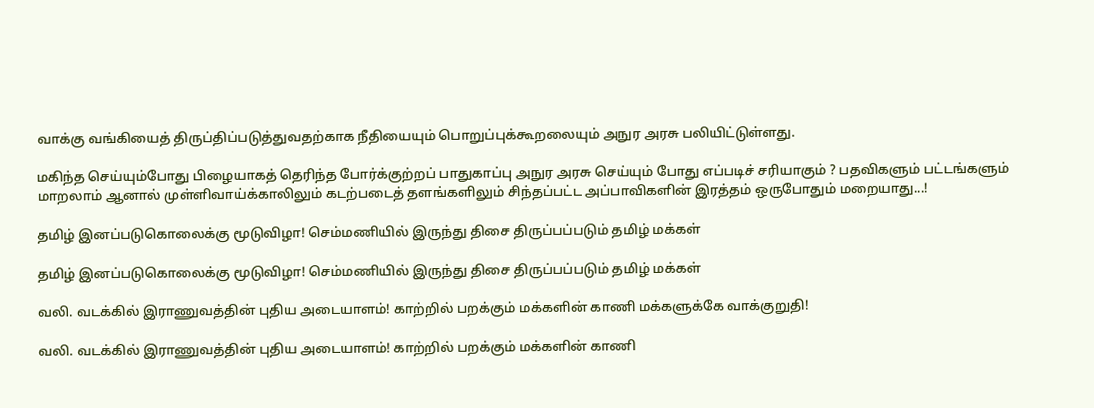வாக்கு வங்கியைத் திருப்திப்படுத்துவதற்காக நீதியையும் பொறுப்புக்கூறலையும் அநுர அரசு பலியிட்டுள்ளது.

மகிந்த செய்யும்போது பிழையாகத் தெரிந்த போர்க்குற்றப் பாதுகாப்பு அநுர அரசு செய்யும் போது எப்படிச் சரியாகும் ? பதவிகளும் பட்டங்களும் மாறலாம் ஆனால் முள்ளிவாய்க்காலிலும் கடற்படைத் தளங்களிலும் சிந்தப்பட்ட அப்பாவிகளின் இரத்தம் ஒருபோதும் மறையாது...!

தமிழ் இனப்படுகொலைக்கு மூடுவிழா! செம்மணியில் இருந்து திசை திருப்பப்படும் தமிழ் மக்கள்

தமிழ் இனப்படுகொலைக்கு மூடுவிழா! செம்மணியில் இருந்து திசை திருப்பப்படும் தமிழ் மக்கள்

வலி. வடக்கில் இராணுவத்தின் புதிய அடையாளம்! காற்றில் பறக்கும் மக்களின் காணி மக்களுக்கே வாக்குறுதி!

வலி. வடக்கில் இராணுவத்தின் புதிய அடையாளம்! காற்றில் பறக்கும் மக்களின் காணி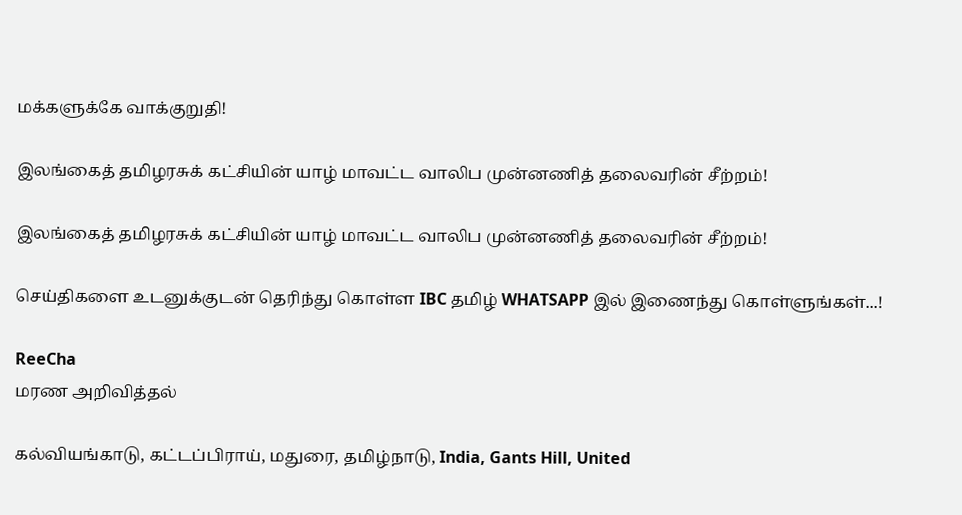மக்களுக்கே வாக்குறுதி!

இலங்கைத் தமிழரசுக் கட்சியின் யாழ் மாவட்ட வாலிப முன்னணித் தலைவரின் சீற்றம்!

இலங்கைத் தமிழரசுக் கட்சியின் யாழ் மாவட்ட வாலிப முன்னணித் தலைவரின் சீற்றம்!

செய்திகளை உடனுக்குடன் தெரிந்து கொள்ள IBC தமிழ் WHATSAPP இல் இணைந்து கொள்ளுங்கள்...!

ReeCha
மரண அறிவித்தல்

கல்வியங்காடு, கட்டப்பிராய், மதுரை, தமிழ்நாடு, India, Gants Hill, United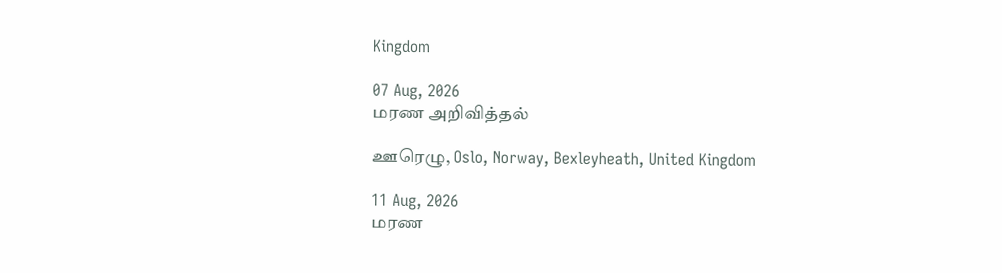Kingdom

07 Aug, 2026
மரண அறிவித்தல்

ஊரெழு, Oslo, Norway, Bexleyheath, United Kingdom

11 Aug, 2026
மரண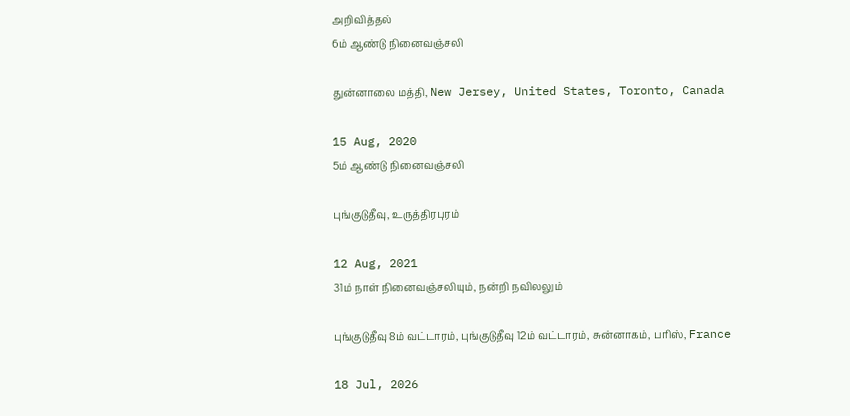அறிவித்தல்
6ம் ஆண்டு நினைவஞ்சலி

துன்னாலை மத்தி, New Jersey, United States, Toronto, Canada

15 Aug, 2020
5ம் ஆண்டு நினைவஞ்சலி

புங்குடுதீவு, உருத்திரபுரம்

12 Aug, 2021
31ம் நாள் நினைவஞ்சலியும், நன்றி நவிலலும்

புங்குடுதீவு 8ம் வட்டாரம், புங்குடுதீவு 12ம் வட்டாரம், சுன்னாகம், பரிஸ், France

18 Jul, 2026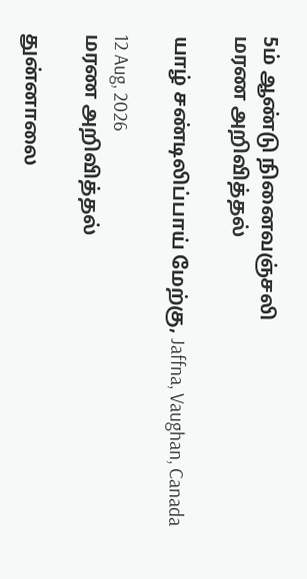5ம் ஆண்டு நினைவஞ்சலி
மரண அறிவித்தல்

யாழ் சண்டிலிப்பாய் மேற்கு, Jaffna, Vaughan, Canada

12 Aug, 2026
மரண அறிவித்தல்

துன்னாலை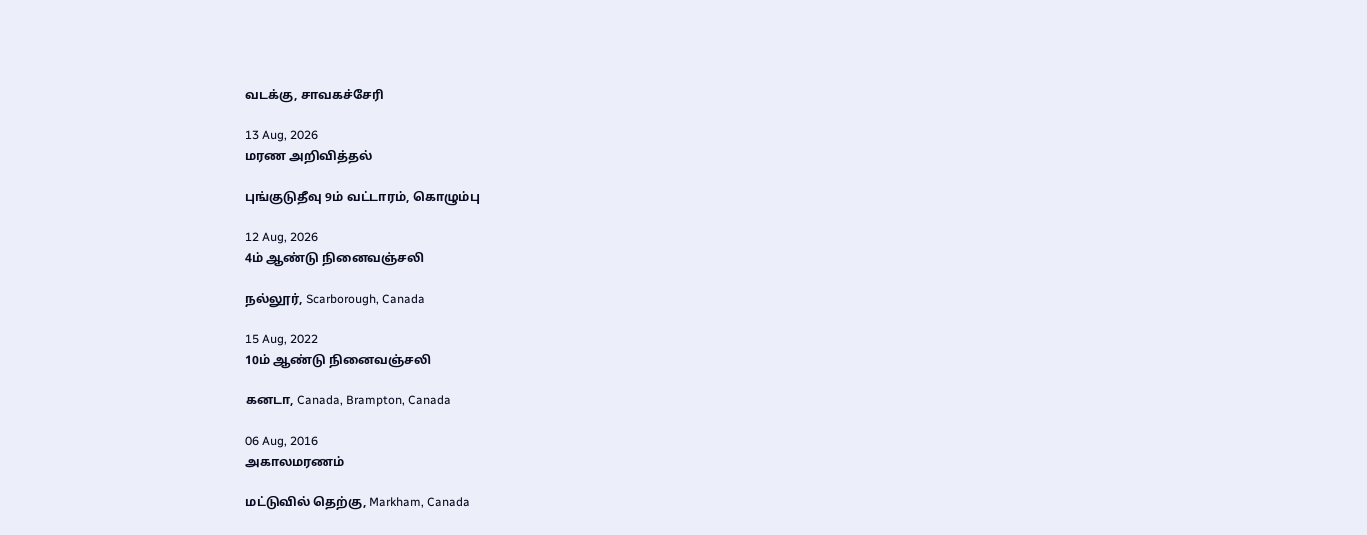வடக்கு, சாவகச்சேரி

13 Aug, 2026
மரண அறிவித்தல்

புங்குடுதீவு 9ம் வட்டாரம், கொழும்பு

12 Aug, 2026
4ம் ஆண்டு நினைவஞ்சலி

நல்லூர், Scarborough, Canada

15 Aug, 2022
10ம் ஆண்டு நினைவஞ்சலி

கனடா, Canada, Brampton, Canada

06 Aug, 2016
அகாலமரணம்

மட்டுவில் தெற்கு, Markham, Canada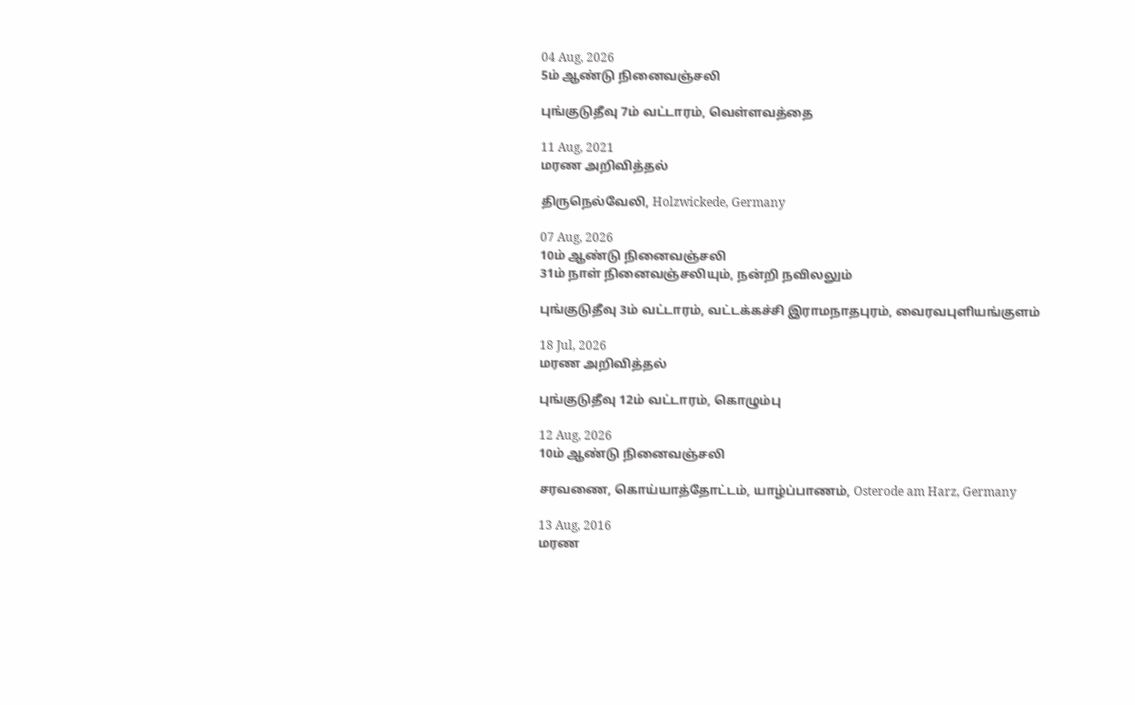04 Aug, 2026
5ம் ஆண்டு நினைவஞ்சலி

புங்குடுதீவு 7ம் வட்டாரம், வெள்ளவத்தை

11 Aug, 2021
மரண அறிவித்தல்

திருநெல்வேலி, Holzwickede, Germany

07 Aug, 2026
10ம் ஆண்டு நினைவஞ்சலி
31ம் நாள் நினைவஞ்சலியும், நன்றி நவிலலும்

புங்குடுதீவு 3ம் வட்டாரம், வட்டக்கச்சி இராமநாதபுரம், வைரவபுளியங்குளம்

18 Jul, 2026
மரண அறிவித்தல்

புங்குடுதீவு 12ம் வட்டாரம், கொழும்பு

12 Aug, 2026
10ம் ஆண்டு நினைவஞ்சலி

சரவணை, கொய்யாத்தோட்டம், யாழ்ப்பாணம், Osterode am Harz, Germany

13 Aug, 2016
மரண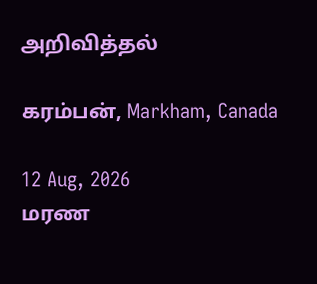அறிவித்தல்

கரம்பன், Markham, Canada

12 Aug, 2026
மரண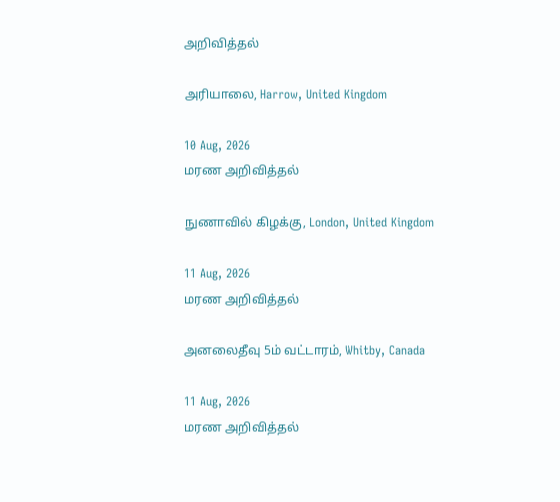அறிவித்தல்

அரியாலை, Harrow, United Kingdom

10 Aug, 2026
மரண அறிவித்தல்

நுணாவில் கிழக்கு, London, United Kingdom

11 Aug, 2026
மரண அறிவித்தல்

அனலைதீவு 5ம் வட்டாரம், Whitby, Canada

11 Aug, 2026
மரண அறிவித்தல்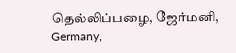தெல்லிப்பழை, ஜேர்மனி, Germany,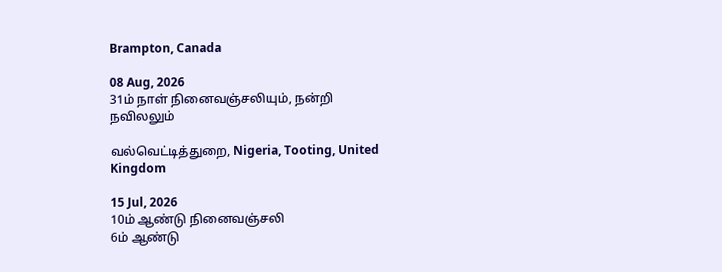Brampton, Canada

08 Aug, 2026
31ம் நாள் நினைவஞ்சலியும், நன்றி நவிலலும்

வல்வெட்டித்துறை, Nigeria, Tooting, United Kingdom

15 Jul, 2026
10ம் ஆண்டு நினைவஞ்சலி
6ம் ஆண்டு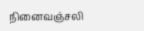நினைவஞ்சலி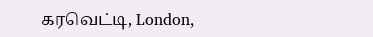கரவெட்டி, London,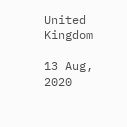United Kingdom

13 Aug, 2020